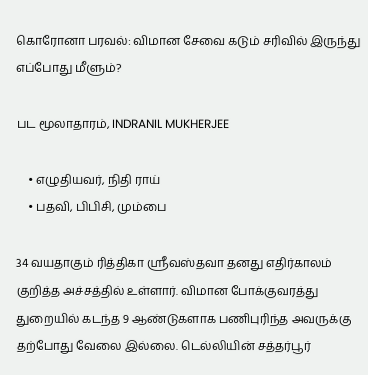கொரோனா பரவல்: விமான சேவை கடும் சரிவில் இருந்து எப்போது மீளும்?

பட மூலாதாரம், INDRANIL MUKHERJEE

    • எழுதியவர், நிதி ராய்
    • பதவி, பிபிசி, மும்பை

34 வயதாகும் ரித்திகா ஸ்ரீவஸ்தவா தனது எதிர்காலம் குறித்த அச்சத்தில் உள்ளார். விமான போக்குவரத்து துறையில் கடந்த 9 ஆண்டுகளாக பணிபுரிந்த அவருக்கு தற்போது வேலை இல்லை. டெல்லியின் சத்தர்பூர்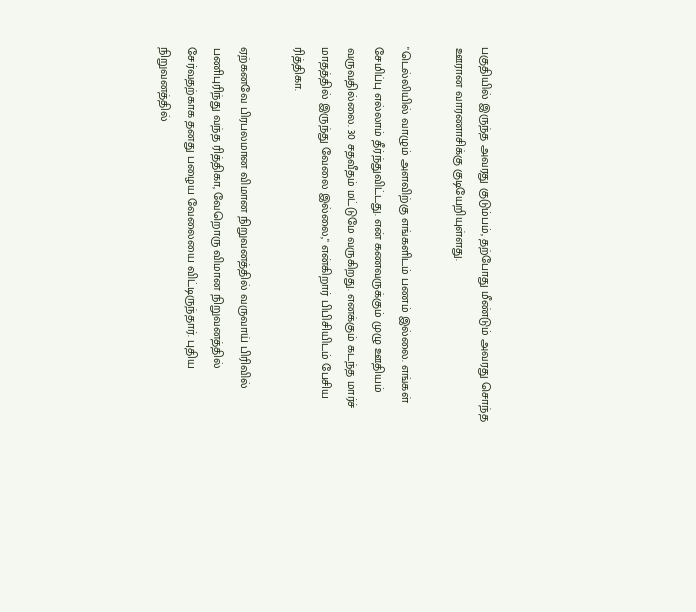பகுதியில் இருந்த அவரது குடும்பம், தற்போது மீண்டும் அவரது சொந்த ஊரான வாரணாசிக்கு குடியேறியுள்ளது.

"டெல்லியில் வாழும் அளவிற்கு எங்களிடம் பணம் இல்லை. எங்கள் சேமிப்பு எல்லாம் தீர்ந்துவிட்டது. என் கணவருக்கும் முழு ஊதியம் வருவதில்லை. 30 சதவீதம் மட்டுமே வருகிறது. எனக்கும் கடந்த மார்ச் மாதத்தில் இருந்து வேலை இல்லை," என்கிறார் பிபிசியிடம் பேசிய ரித்திகா.

ஏற்கனவே பிரபலமான விமான நிறுவனத்தில் வருவாய் பிரிவில் பணிபுரிந்து வந்த ரித்திகா, வேறொரு விமான நிறுவனத்தில் சேர்வதற்காக தனது பழைய வேலையை விட்டிருந்தார். புதிய நிறுவனத்தில்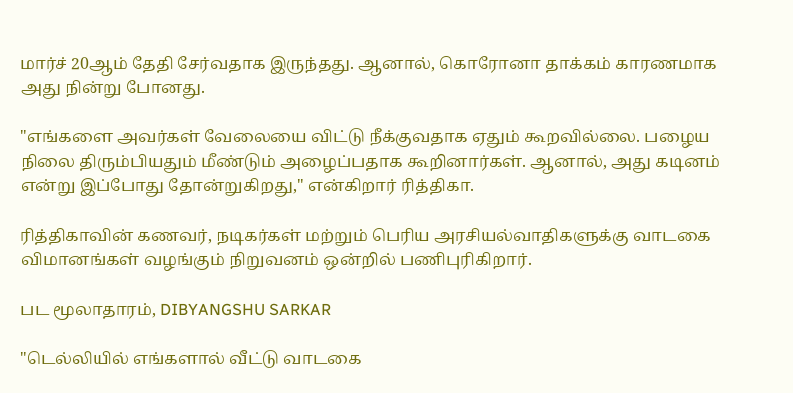மார்ச் 20ஆம் தேதி சேர்வதாக இருந்தது. ஆனால், கொரோனா தாக்கம் காரணமாக அது நின்று போனது.

"எங்களை அவர்கள் வேலையை விட்டு நீக்குவதாக ஏதும் கூறவில்லை. பழைய நிலை திரும்பியதும் மீண்டும் அழைப்பதாக கூறினார்கள். ஆனால், அது கடினம் என்று இப்போது தோன்றுகிறது," என்கிறார் ரித்திகா.

ரித்திகாவின் கணவர், நடிகர்கள் மற்றும் பெரிய அரசியல்வாதிகளுக்கு வாடகை விமானங்கள் வழங்கும் நிறுவனம் ஒன்றில் பணிபுரிகிறார்.

பட மூலாதாரம், DIBYANGSHU SARKAR

"டெல்லியில் எங்களால் வீட்டு வாடகை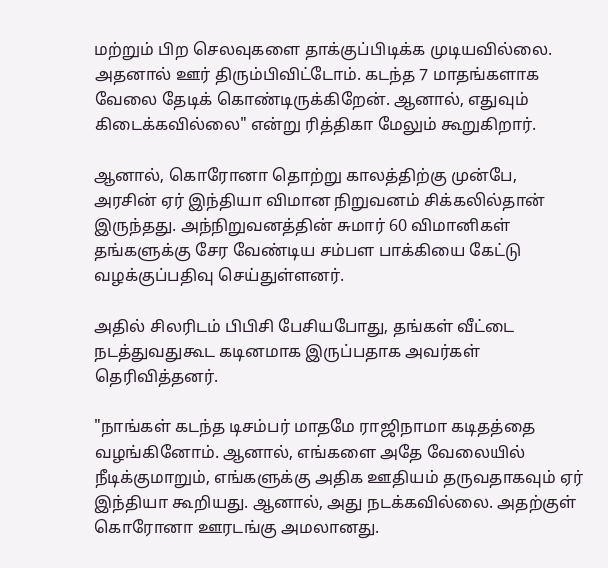மற்றும் பிற செலவுகளை தாக்குப்பிடிக்க முடியவில்லை. அதனால் ஊர் திரும்பிவிட்டோம். கடந்த 7 மாதங்களாக வேலை தேடிக் கொண்டிருக்கிறேன். ஆனால், எதுவும் கிடைக்கவில்லை" என்று ரித்திகா மேலும் கூறுகிறார்.

ஆனால், கொரோனா தொற்று காலத்திற்கு முன்பே, அரசின் ஏர் இந்தியா விமான நிறுவனம் சிக்கலில்தான் இருந்தது. அந்நிறுவனத்தின் சுமார் 60 விமானிகள் தங்களுக்கு சேர வேண்டிய சம்பள பாக்கியை கேட்டு வழக்குப்பதிவு செய்துள்ளனர்.

அதில் சிலரிடம் பிபிசி பேசியபோது, தங்கள் வீட்டை நடத்துவதுகூட கடினமாக இருப்பதாக அவர்கள் தெரிவித்தனர்.

"நாங்கள் கடந்த டிசம்பர் மாதமே ராஜிநாமா கடிதத்தை வழங்கினோம். ஆனால், எங்களை அதே வேலையில் நீடிக்குமாறும், எங்களுக்கு அதிக ஊதியம் தருவதாகவும் ஏர் இந்தியா கூறியது. ஆனால், அது நடக்கவில்லை. அதற்குள் கொரோனா ஊரடங்கு அமலானது.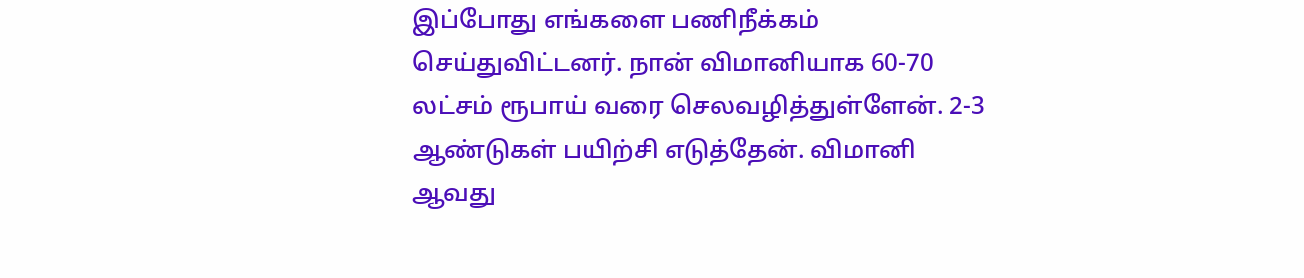இப்போது எங்களை பணிநீக்கம் செய்துவிட்டனர். நான் விமானியாக 60-70 லட்சம் ரூபாய் வரை செலவழித்துள்ளேன். 2-3 ஆண்டுகள் பயிற்சி எடுத்தேன். விமானி ஆவது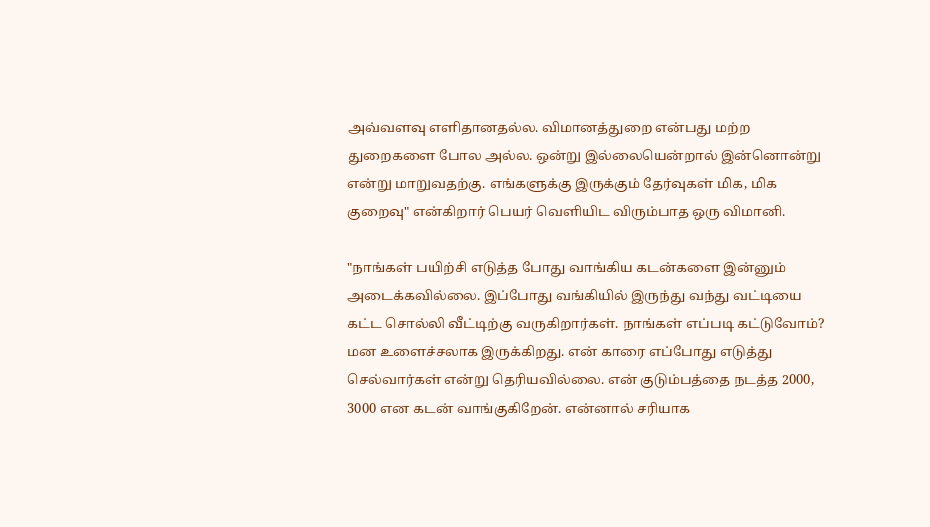அவ்வளவு எளிதானதல்ல. விமானத்துறை என்பது மற்ற துறைகளை போல அல்ல. ஒன்று இல்லையென்றால் இன்னொன்று என்று மாறுவதற்கு. எங்களுக்கு இருக்கும் தேர்வுகள் மிக, மிக குறைவு" என்கிறார் பெயர் வெளியிட விரும்பாத ஒரு விமானி.

"நாங்கள் பயிற்சி எடுத்த போது வாங்கிய கடன்களை இன்னும் அடைக்கவில்லை. இப்போது வங்கியில் இருந்து வந்து வட்டியை கட்ட சொல்லி வீட்டிற்கு வருகிறார்கள். நாங்கள் எப்படி கட்டுவோம்? மன உளைச்சலாக இருக்கிறது. என் காரை எப்போது எடுத்து செல்வார்கள் என்று தெரியவில்லை. என் குடும்பத்தை நடத்த 2000, 3000 என கடன் வாங்குகிறேன். என்னால் சரியாக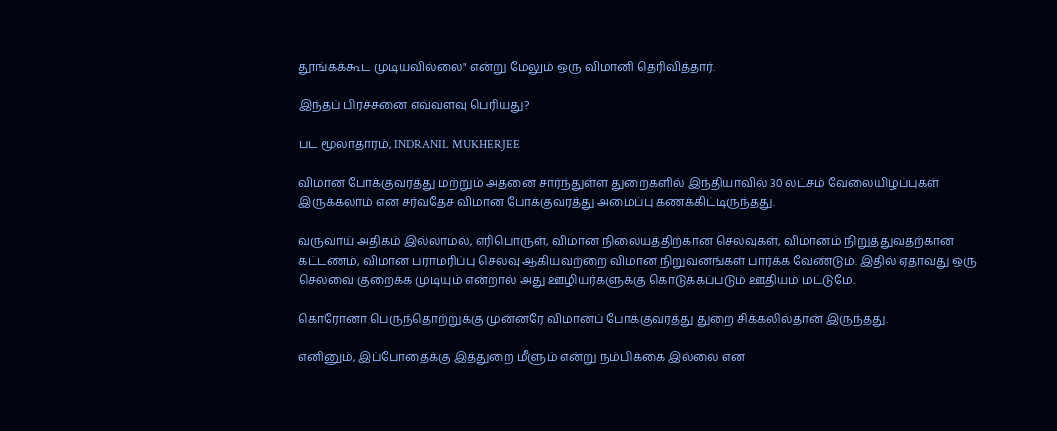தூங்கக்கூட முடியவில்லை" என்று மேலும் ஒரு விமானி தெரிவித்தார்.

இந்தப் பிரச்சனை எவ்வளவு பெரியது?

பட மூலாதாரம், INDRANIL MUKHERJEE

விமான போக்குவரத்து மற்றும் அதனை சார்ந்துள்ள துறைகளில் இந்தியாவில் 30 லட்சம் வேலையிழப்புகள் இருக்கலாம் என சர்வதேச விமான போக்குவரத்து அமைப்பு கணக்கிட்டிருந்தது.

வருவாய் அதிகம் இல்லாமல், எரிபொருள், விமான நிலையத்திற்கான செலவுகள், விமானம் நிறுத்துவதற்கான கட்டணம், விமான பராமரிப்பு செலவு ஆகியவற்றை விமான நிறுவனங்கள் பார்க்க வேண்டும். இதில் ஏதாவது ஒரு செலவை குறைக்க முடியும் என்றால் அது ஊழியர்களுக்கு கொடுக்கப்படும் ஊதியம் மட்டுமே.

கொரோனா பெருந்தொற்றுக்கு முன்னரே விமானப் போக்குவரத்து துறை சிக்கலில்தான் இருந்தது.

எனினும், இப்போதைக்கு இத்துறை மீளும் என்று நம்பிக்கை இல்லை என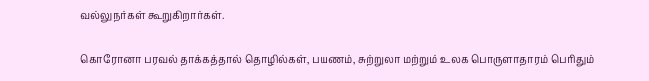வல்லுநர்கள் கூறுகிறார்கள்.

கொரோனா பரவல் தாக்கத்தால் தொழில்கள், பயணம், சுற்றுலா மற்றும் உலக பொருளாதாரம் பெரிதும்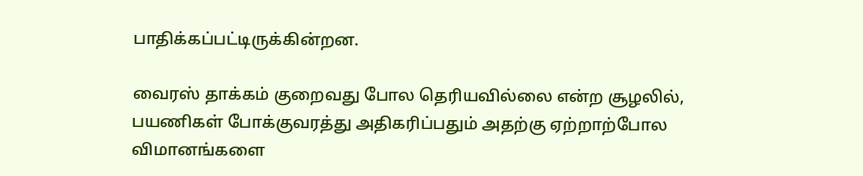பாதிக்கப்பட்டிருக்கின்றன.

வைரஸ் தாக்கம் குறைவது போல தெரியவில்லை என்ற சூழலில், பயணிகள் போக்குவரத்து அதிகரிப்பதும் அதற்கு ஏற்றாற்போல விமானங்களை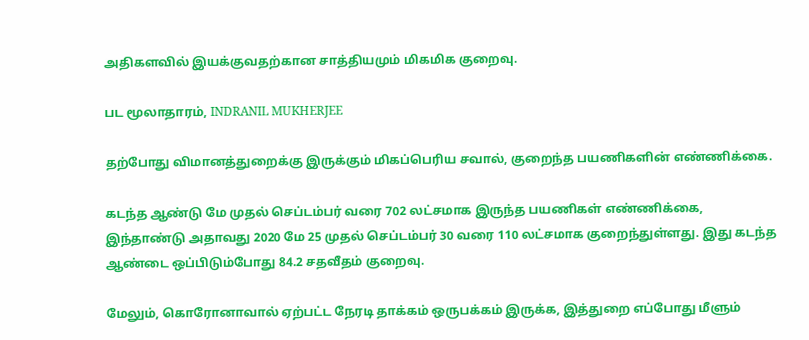அதிகளவில் இயக்குவதற்கான சாத்தியமும் மிகமிக குறைவு.

பட மூலாதாரம், INDRANIL MUKHERJEE

தற்போது விமானத்துறைக்கு இருக்கும் மிகப்பெரிய சவால், குறைந்த பயணிகளின் எண்ணிக்கை.

கடந்த ஆண்டு மே முதல் செப்டம்பர் வரை 702 லட்சமாக இருந்த பயணிகள் எண்ணிக்கை, இந்தாண்டு அதாவது 2020 மே 25 முதல் செப்டம்பர் 30 வரை 110 லட்சமாக குறைந்துள்ளது. இது கடந்த ஆண்டை ஒப்பிடும்போது 84.2 சதவீதம் குறைவு.

மேலும், கொரோனாவால் ஏற்பட்ட நேரடி தாக்கம் ஒருபக்கம் இருக்க, இத்துறை எப்போது மீளும்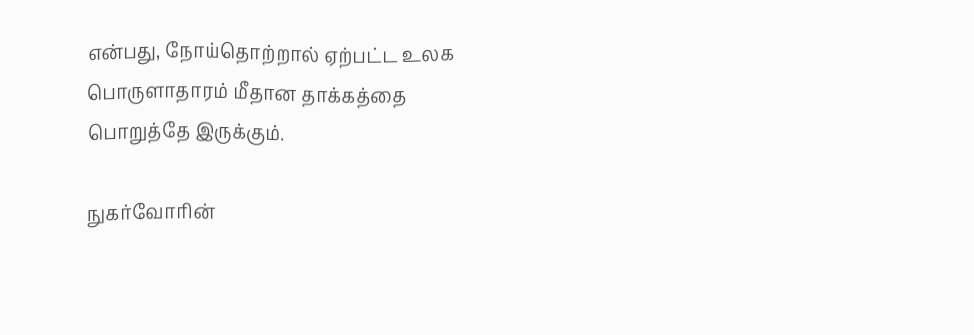என்பது, நோய்தொற்றால் ஏற்பட்ட உலக பொருளாதாரம் மீதான தாக்கத்தை பொறுத்தே இருக்கும்.

நுகர்வோரின்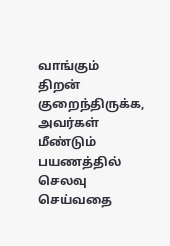வாங்கும் திறன் குறைந்திருக்க, அவர்கள் மீண்டும் பயணத்தில் செலவு செய்வதை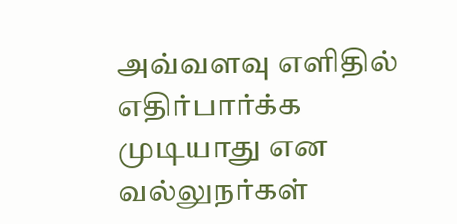அவ்வளவு எளிதில் எதிர்பார்க்க முடியாது என வல்லுநர்கள்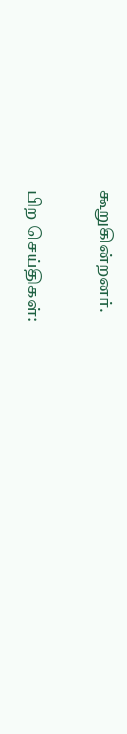கூறுகின்றனர்.

பிற செய்திகள்: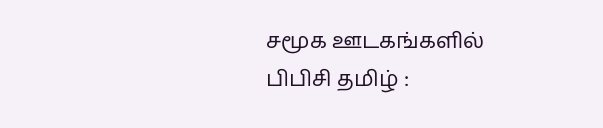சமூக ஊடகங்களில் பிபிசி தமிழ் :